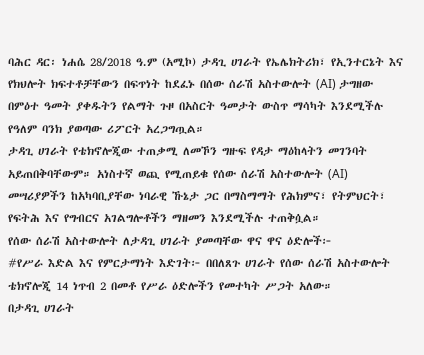ባሕር ዳር፡ ነሐሴ 28/2018 ዓ.ም (አሚኮ) ታዳጊ ሀገራት የኤሌክትሪክ፣ የኢንተርኔት እና የክህሎት ክፍተቶቻቸውን በፍጥነት ከደፈኑ በሰው ሰራሽ አስተውሎት (AI) ታግዘው በምዕተ ዓመት ያቀዱትን የልማት ጉዞ በአስርት ዓመታት ውስጥ ማሳካት እንደሚችሉ የዓለም ባንክ ያወጣው ሪፖርት አረጋግጧል።
ታዳጊ ሀገራት የቴክኖሎጂው ተጠቃሚ ለመኾን ግዙፍ የዳታ ማዕከላትን መገንባት አይጠበቅባቸውም። አነስተኛ ወጪ የሚጠይቁ የሰው ሰራሽ አስተውሎት (AI) መሣሪያዎችን ከአካባቢያቸው ነባራዊ ኹኔታ ጋር በማስማማት የሕክምና፣ የትምህርት፣ የፍትሕ እና የግብርና አገልግሎቶችን ማዘመን እንደሚችሉ ተጠቅሷል።
የሰው ሰራሽ አስተውሎት ለታዳጊ ሀገራት ያመጣቸው ዋና ዋና ዕድሎች፦
#የሥራ እድል እና የምርታማነት እድገት፦ በበለጸጉ ሀገራት የሰው ሰራሽ አስተውሎት ቴክኖሎጂ 14 ነጥብ 2 በመቶ የሥራ ዕድሎችን የመተካት ሥጋት አለው።
በታዳጊ ሀገራት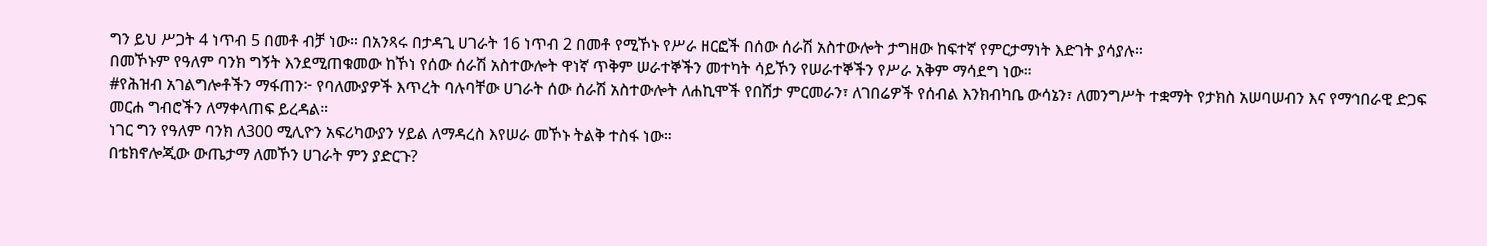ግን ይህ ሥጋት 4 ነጥብ 5 በመቶ ብቻ ነው። በአንጻሩ በታዳጊ ሀገራት 16 ነጥብ 2 በመቶ የሚኾኑ የሥራ ዘርፎች በሰው ሰራሽ አስተውሎት ታግዘው ከፍተኛ የምርታማነት እድገት ያሳያሉ።
በመኾኑም የዓለም ባንክ ግኝት እንደሚጠቁመው ከኾነ የሰው ሰራሽ አስተውሎት ዋነኛ ጥቅም ሠራተኞችን መተካት ሳይኾን የሠራተኞችን የሥራ አቅም ማሳደግ ነው።
#የሕዝብ አገልግሎቶችን ማፋጠን፦ የባለሙያዎች እጥረት ባሉባቸው ሀገራት ሰው ሰራሽ አስተውሎት ለሐኪሞች የበሽታ ምርመራን፣ ለገበሬዎች የሰብል እንክብካቤ ውሳኔን፣ ለመንግሥት ተቋማት የታክስ አሠባሠብን እና የማኅበራዊ ድጋፍ መርሐ ግብሮችን ለማቀላጠፍ ይረዳል።
ነገር ግን የዓለም ባንክ ለ300 ሚሊዮን አፍሪካውያን ሃይል ለማዳረስ እየሠራ መኾኑ ትልቅ ተስፋ ነው።
በቴክኖሎጂው ውጤታማ ለመኾን ሀገራት ምን ያድርጉ?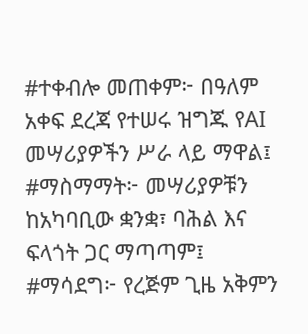#ተቀብሎ መጠቀም፦ በዓለም አቀፍ ደረጃ የተሠሩ ዝግጁ የAI መሣሪያዎችን ሥራ ላይ ማዋል፤
#ማስማማት፦ መሣሪያዎቹን ከአካባቢው ቋንቋ፣ ባሕል እና ፍላጎት ጋር ማጣጣም፤
#ማሳደግ፦ የረጅም ጊዜ አቅምን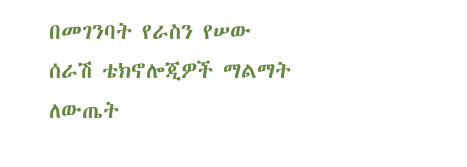በመገንባት የራስን የሠው ሰራሽ ቴክኖሎጂዎች ማልማት ለውጤት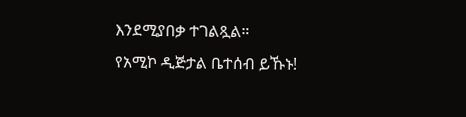እንደሚያበቃ ተገልጿል።
የአሚኮ ዲጅታል ቤተሰብ ይኹኑ!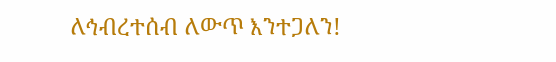ለኅብረተሰብ ለውጥ እንተጋለን!